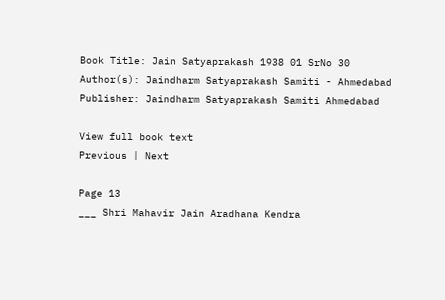Book Title: Jain Satyaprakash 1938 01 SrNo 30
Author(s): Jaindharm Satyaprakash Samiti - Ahmedabad
Publisher: Jaindharm Satyaprakash Samiti Ahmedabad

View full book text
Previous | Next

Page 13
___ Shri Mahavir Jain Aradhana Kendra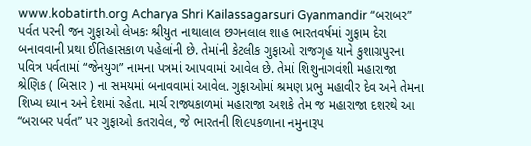www.kobatirth.org Acharya Shri Kailassagarsuri Gyanmandir “બરાબર” પર્વત પરની જન ગુફાઓ લેખકઃ શ્રીયુત નાથાલાલ છગનલાલ શાહ ભારતવર્ષમાં ગુફામ દેરા બનાવવાની પ્રથા ઈતિહાસકાળ પહેલાંની છે. તેમાંની કેટલીક ગુફાઓ રાજગૃહ યાને કુશાગ્રપુરના પવિત્ર પર્વતામાં “જેનયુગ” નામના પત્રમાં આપવામાં આવેલ છે. તેમાં શિશુનાગવંશી મહારાજા શ્રેણિક ( બિસાર ) ના સમયમાં બનાવવામાં આવેલ. ગુફાઓમાં શ્રમણ પ્રભુ મહાવીર દેવ અને તેમના શિખ્ય ધ્યાન અને દેશમાં રહેતા. માર્ચ રાજ્યકાળમાં મહારાજા અશકે તેમ જ મહારાજા દશરથે આ “બરાબર પર્વત” પર ગુફાઓ કતરાવેલ, જે ભારતની શિ૯૫કળાના નમુનારૂપ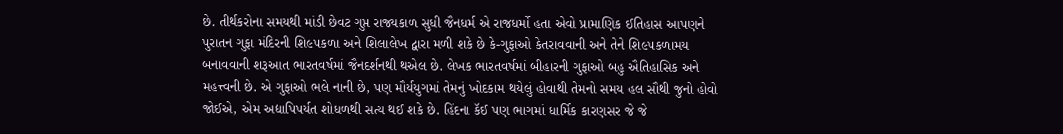છે. તીર્થકરોના સમયથી માંડી છેવટ ગુપ્ત રાજ્યકાળ સુધી જૈનધર્મ એ રાજધર્મો હતા એવો પ્રામાણિક ઈતિહાસ આપણને પુરાતન ગુફા મંદિરની શિ૯૫કળા અને શિલાલેખ દ્વારા મળી શકે છે કે-ગુફાઓ કેતરાવવાની અને તેને શિ૯૫કળામય બનાવવાની શરૂઆત ભારતવર્ષમાં જૈનદર્શનથી થએલ છે. લેખક ભારતવર્ષમાં બીહારની ગુફાઓ બહુ ઐતિહાસિક અને મહત્ત્વની છે. એ ગુફાઓ ભલે નાની છે, પણ મૌર્યયુગમાં તેમનું ખોદકામ થયેલું હોવાથી તેમનો સમય હલ સૌથી જુનો હોવો જોઈએ, એમ અદ્યાપિપર્યત શોધળથી સત્ય થઈ શકે છે. હિંદના કૅઈ પણ ભાગમાં ધાર્મિક કારણસર જે જે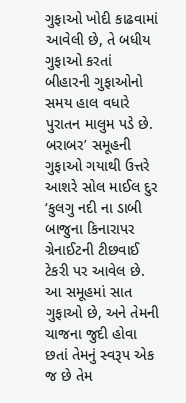ગુફાઓ ખોદી કાઢવામાં આવેલી છે, તે બધીય ગુફાઓ કરતાં બીહારની ગુફાઓનો સમય હાલ વધારે પુરાતન માલુમ પડે છે. બરાબર’ સમૂહની ગુફાઓ ગયાથી ઉત્તરે આશરે સોલ માઈલ દુર ‘કુલગુ નદી ના ડાબી બાજુના કિનારાપર ગ્રેનાઈટની ટીછવાઈ ટેકરી પર આવેલ છે. આ સમૂહમાં સાત ગુફાઓ છે, અને તેમની ચાજના જુદી હોવા છતાં તેમનું સ્વરૂપ એક જ છે તેમ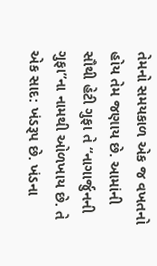તેમનો સમયકાળ એક જ વખતનો હોય તેમ જણાય છે. આમાંની સૌથી હેટી ગુફા તે “નાગાર્જુનની ગુફા”ના નામથી ઓળખાય છે. તે એક સાદ: ખંડરૂપ છે. ખંડના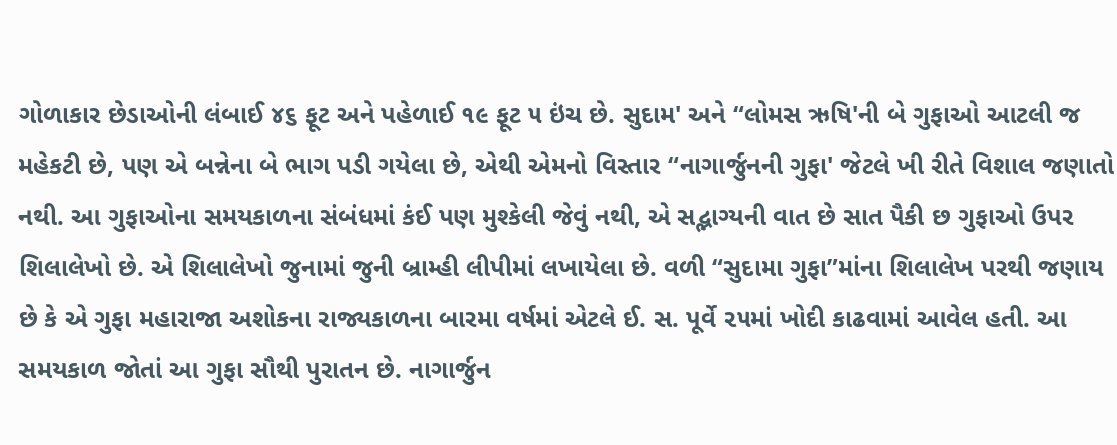ગોળાકાર છેડાઓની લંબાઈ ૪૬ ફૂટ અને પહેળાઈ ૧૯ ફૂટ ૫ ઇંચ છે. સુદામ' અને “લોમસ ઋષિ'ની બે ગુફાઓ આટલી જ મહેકટી છે, પણ એ બન્નેના બે ભાગ પડી ગયેલા છે, એથી એમનો વિસ્તાર “નાગાર્જુનની ગુફા' જેટલે ખી રીતે વિશાલ જણાતો નથી. આ ગુફાઓના સમયકાળના સંબંધમાં કંઈ પણ મુશ્કેલી જેવું નથી, એ સદ્ભાગ્યની વાત છે સાત પૈકી છ ગુફાઓ ઉપર શિલાલેખો છે. એ શિલાલેખો જુનામાં જુની બ્રામ્હી લીપીમાં લખાયેલા છે. વળી “સુદામા ગુફા”માંના શિલાલેખ પરથી જણાય છે કે એ ગુફા મહારાજા અશોકના રાજ્યકાળના બારમા વર્ષમાં એટલે ઈ. સ. પૂર્વે ૨૫માં ખોદી કાઢવામાં આવેલ હતી. આ સમયકાળ જોતાં આ ગુફા સૌથી પુરાતન છે. નાગાર્જુન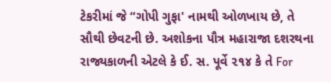ટેકરીમાં જે “ગોપી ગુફા' નામથી ઓળખાય છે, તે સૌથી છેવટની છે. અશોકના પૌત્ર મહારાજા દશરથના રાજ્યકાળની એટલે કે ઈ. સ. પૂર્વે ૨૧૪ કે તે For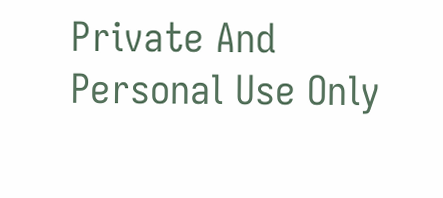Private And Personal Use Only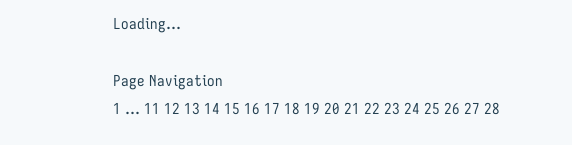Loading...

Page Navigation
1 ... 11 12 13 14 15 16 17 18 19 20 21 22 23 24 25 26 27 28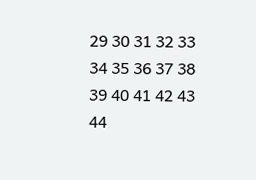29 30 31 32 33 34 35 36 37 38 39 40 41 42 43 44